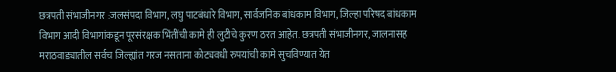छत्रपती संभाजीनगर :जलसंपदा विभाग, लघु पाटबंधारे विभाग, सार्वजनिक बांधकाम विभाग, जिल्हा परिषद बांधकाम विभाग आदी विभागांकडून पूरसंरक्षक भिंतींची कामे ही लुटीचे कुरण ठरत आहेत. छत्रपती संभाजीनगर, जालनासह मराठवाड्यातील सर्वच जिल्ह्यांत गरज नसताना कोट्यवधी रुपयांची कामे सुचविण्यात येत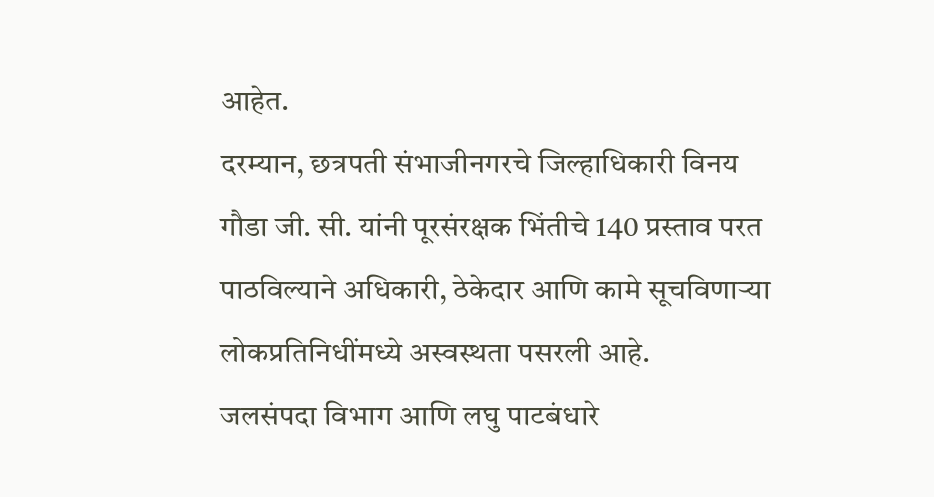आहेत.
दरम्यान, छत्रपती संभाजीनगरचे जिल्हाधिकारी विनय गौडा जी. सी. यांनी पूरसंरक्षक भिंतीचे 140 प्रस्ताव परत पाठविल्याने अधिकारी, ठेकेदार आणि कामे सूचविणाऱ्या लोकप्रतिनिधींमध्ये अस्वस्थता पसरली आहे.
जलसंपदा विभाग आणि लघु पाटबंधारे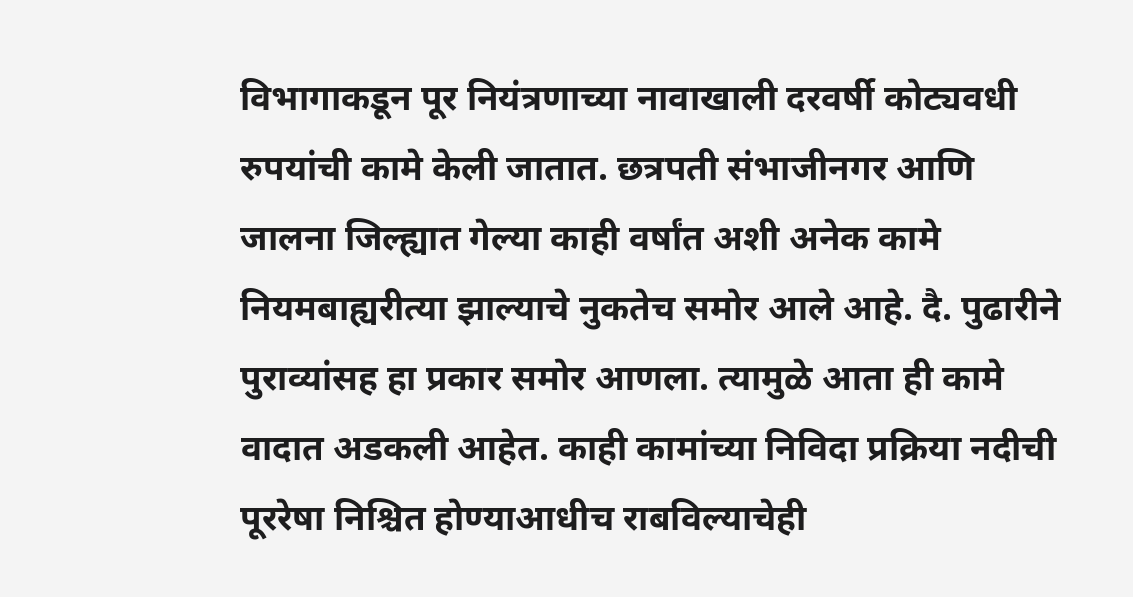विभागाकडून पूर नियंत्रणाच्या नावाखाली दरवर्षी कोट्यवधी रुपयांची कामे केली जातात. छत्रपती संभाजीनगर आणि जालना जिल्ह्यात गेल्या काही वर्षांत अशी अनेक कामे नियमबाह्यरीत्या झाल्याचे नुकतेच समोर आले आहे. दै. पुढारीने पुराव्यांसह हा प्रकार समोर आणला. त्यामुळे आता ही कामे वादात अडकली आहेत. काही कामांच्या निविदा प्रक्रिया नदीची पूररेषा निश्चित होण्याआधीच राबविल्याचेही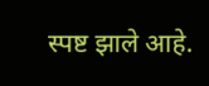स्पष्ट झाले आहे.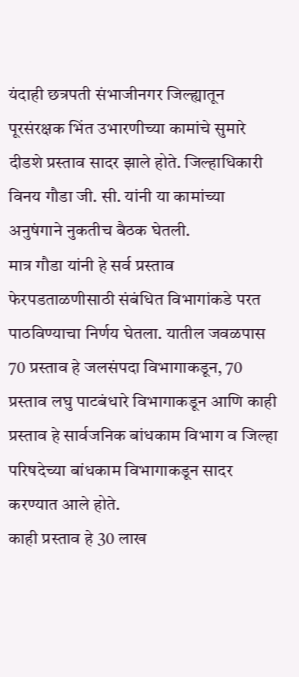यंदाही छत्रपती संभाजीनगर जिल्ह्यातून पूरसंरक्षक भिंत उभारणीच्या कामांचे सुमारे दीडशे प्रस्ताव सादर झाले होते. जिल्हाधिकारी विनय गौडा जी. सी. यांनी या कामांच्या अनुषंगाने नुकतीच बैठक घेतली.
मात्र गौडा यांनी हे सर्व प्रस्ताव फेरपडताळणीसाठी संबंधित विभागांकडे परत पाठविण्याचा निर्णय घेतला. यातील जवळपास 70 प्रस्ताव हे जलसंपदा विभागाकडून, 70 प्रस्ताव लघु पाटबंधारे विभागाकडून आणि काही प्रस्ताव हे सार्वजनिक बांधकाम विभाग व जिल्हा परिषदेच्या बांधकाम विभागाकडून सादर करण्यात आले होते.
काही प्रस्ताव हे 30 लाख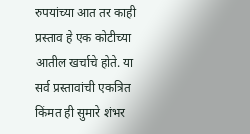रुपयांच्या आत तर काही प्रस्ताव हे एक कोटीच्या आतील खर्चाचे होते. या सर्व प्रस्तावांची एकत्रित किंमत ही सुमारे शंभर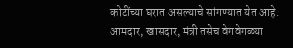कोटींच्या घरात असल्याचे सांगण्यात येत आहे. आमदार, खासदार, मंत्री तसेच वेगवेगळ्या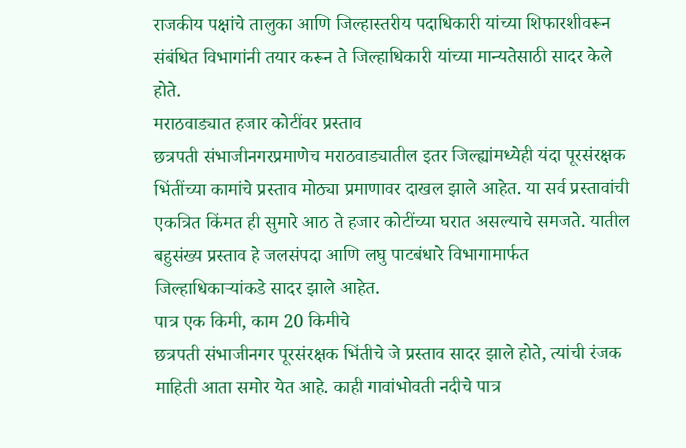राजकीय पक्षांचे तालुका आणि जिल्हास्तरीय पदाधिकारी यांच्या शिफारशीवरून संबंधित विभागांनी तयार करून ते जिल्हाधिकारी यांच्या मान्यतेसाठी सादर केले होते.
मराठवाड्यात हजार कोटींवर प्रस्ताव
छत्रपती संभाजीनगरप्रमाणेच मराठवाड्यातील इतर जिल्ह्यांमध्येही यंदा पूरसंरक्षक भिंतींच्या कामांचे प्रस्ताव मोठ्या प्रमाणावर दाखल झाले आहेत. या सर्व प्रस्तावांची एकत्रित किंमत ही सुमारे आठ ते हजार कोटींच्या घरात असल्याचे समजते. यातील बहुसंख्य प्रस्ताव हे जलसंपदा आणि लघु पाटबंधारे विभागामार्फत जिल्हाधिकाऱ्यांकडे सादर झाले आहेत.
पात्र एक किमी, काम 20 किमीचे
छत्रपती संभाजीनगर पूरसंरक्षक भिंतीचे जे प्रस्ताव सादर झाले होते, त्यांची रंजक माहिती आता समोर येत आहे. काही गावांभोवती नदीचे पात्र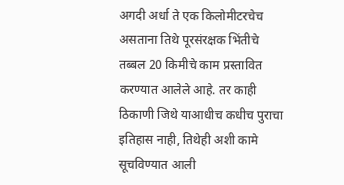अगदी अर्धा ते एक किलोमीटरचेच असताना तिथे पूरसंरक्षक भिंतीचे तब्बल 20 किमीचे काम प्रस्तावित करण्यात आलेले आहे. तर काही ठिकाणी जिथे याआधीच कधीच पुराचा इतिहास नाही, तिथेही अशी कामे सूचविण्यात आली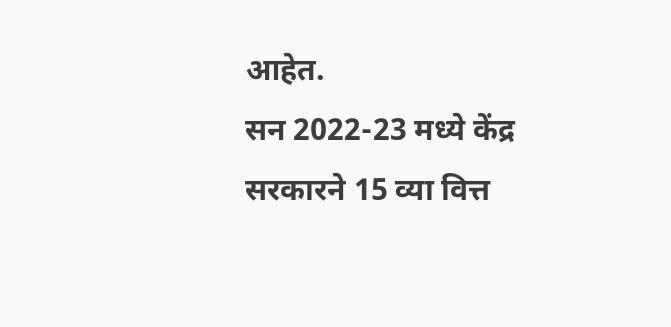आहेत.
सन 2022-23 मध्ये केंद्र सरकारने 15 व्या वित्त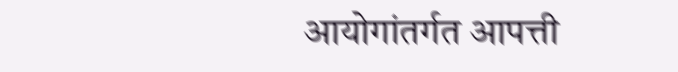आयोगांतर्गत आपत्ती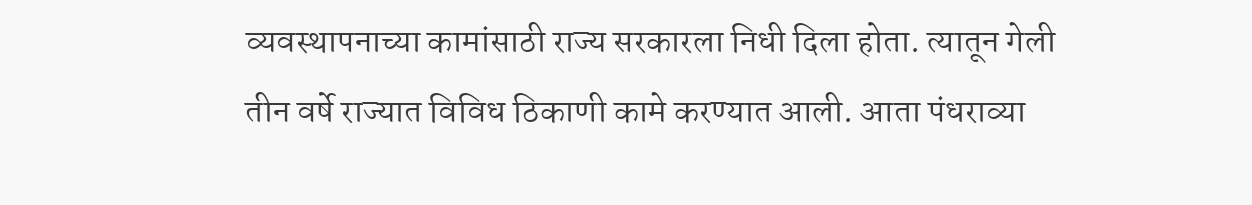व्यवस्थापनाच्या कामांसाठी राज्य सरकारला निधी दिला होता. त्यातून गेली तीन वर्षे राज्यात विविध ठिकाणी कामे करण्यात आली. आता पंधराव्या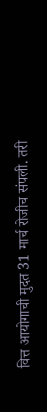वित्त आयोगाची मुदत 31 मार्च रोजीच संपली. तरी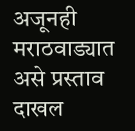अजूनही मराठवाड्यात असे प्रस्ताव दाखल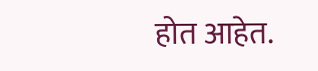होत आहेत.